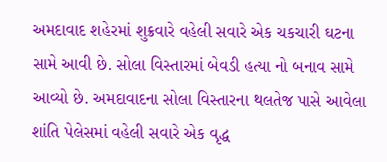અમદાવાદ શહેરમાં શુક્રવારે વહેલી સવારે એક ચકચારી ઘટના સામે આવી છે. સોલા વિસ્તારમાં બેવડી હત્યા નો બનાવ સામે આવ્યો છે. અમદાવાદના સોલા વિસ્તારના થલતેજ પાસે આવેલા શાંતિ પેલેસમાં વહેલી સવારે એક વૃદ્ધ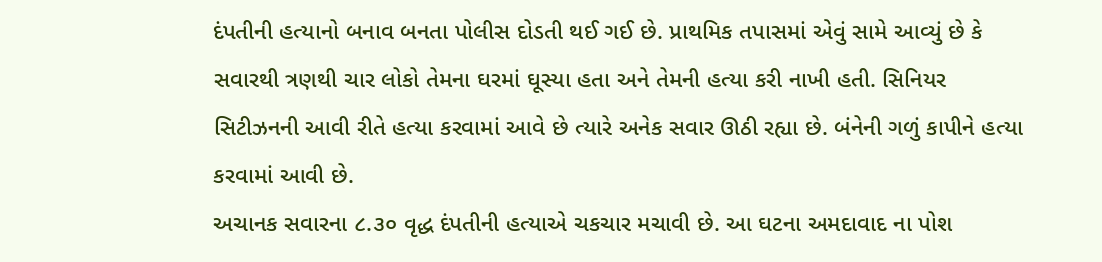દંપતીની હત્યાનો બનાવ બનતા પોલીસ દોડતી થઈ ગઈ છે. પ્રાથમિક તપાસમાં એવું સામે આવ્યું છે કે સવારથી ત્રણથી ચાર લોકો તેમના ઘરમાં ઘૂસ્યા હતા અને તેમની હત્યા કરી નાખી હતી. સિનિયર સિટીઝનની આવી રીતે હત્યા કરવામાં આવે છે ત્યારે અનેક સવાર ઊઠી રહ્યા છે. બંનેની ગળું કાપીને હત્યા કરવામાં આવી છે.
અચાનક સવારના ૮.૩૦ વૃદ્ધ દંપતીની હત્યાએ ચકચાર મચાવી છે. આ ઘટના અમદાવાદ ના પોશ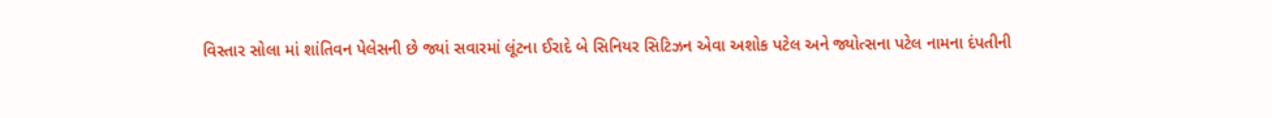વિસ્તાર સોલા માં શાંતિવન પેલેસની છે જ્યાં સવારમાં લૂંટના ઈરાદે બે સિનિયર સિટિઝન એવા અશોક પટેલ અને જ્યોત્સના પટેલ નામના દંપતીની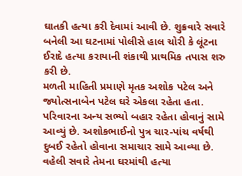ઘાતકી હત્યા કરી દેવામાં આવી છે. શુક્રવારે સવારે બનેલી આ ઘટનામાં પોલીસે હાલ ચોરી કે લૂંટના ઈરાદે હત્યા કરાયાની શંકાથી પ્રાથમિક તપાસ શરુ કરી છે.
મળતી માહિતી પ્રમાણે મૃતક અશોક પટેલ અને જ્યોત્સનાબેન પટેલ ઘરે એકલા રહેતા હતા. પરિવારના અન્ય સભ્યો બહાર રહેતા હોવાનું સામે આવ્યું છે. અશોકભાઈનો પુત્ર ચાર-પાંચ વર્ષથી દુબઈ રહેતો હોવાના સમાચાર સામે આવ્યા છે. વહેલી સવારે તેમના ઘરમાંથી હત્યા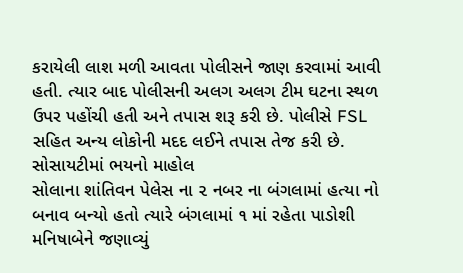કરાયેલી લાશ મળી આવતા પોલીસને જાણ કરવામાં આવી હતી. ત્યાર બાદ પોલીસની અલગ અલગ ટીમ ઘટના સ્થળ ઉપર પહોંચી હતી અને તપાસ શરૂ કરી છે. પોલીસે FSL સહિત અન્ય લોકોની મદદ લઈને તપાસ તેજ કરી છે.
સોસાયટીમાં ભયનો માહોલ
સોલાના શાંતિવન પેલેસ ના ૨ નબર ના બંગલામાં હત્યા નો બનાવ બન્યો હતો ત્યારે બંગલામાં ૧ માં રહેતા પાડોશી મનિષાબેને જણાવ્યું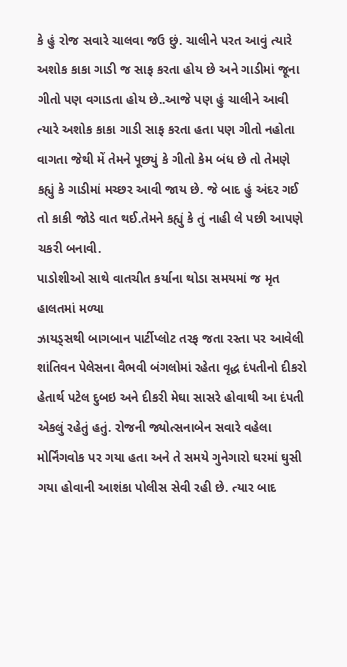કે હું રોજ સવારે ચાલવા જઉ છું. ચાલીને પરત આવું ત્યારે અશોક કાકા ગાડી જ સાફ કરતા હોય છે અને ગાડીમાં જૂના ગીતો પણ વગાડતા હોય છે..આજે પણ હું ચાલીને આવી ત્યારે અશોક કાકા ગાડી સાફ કરતા હતા પણ ગીતો નહોતા વાગતા જેથી મેં તેમને પૂછ્યું કે ગીતો કેમ બંધ છે તો તેમણે કહ્યું કે ગાડીમાં મચ્છર આવી જાય છે. જે બાદ હું અંદર ગઈ તો કાકી જોડે વાત થઈ.તેમને કહ્યું કે તું નાહી લે પછી આપણે ચકરી બનાવી.
પાડોશીઓ સાથે વાતચીત કર્યાના થોડા સમયમાં જ મૃત હાલતમાં મળ્યા
ઝાયડ્સથી બાગબાન પાર્ટીપ્લોટ તરફ જતા રસ્તા પર આવેલી શાંતિવન પેલેસના વૈભવી બંગલોમાં રહેતા વૃદ્ધ દંપતીનો દીકરો હેતાર્થ પટેલ દુબઇ અને દીકરી મેઘા સાસરે હોવાથી આ દંપતી એકલું રહેતું હતું. રોજની જ્યોત્સનાબેન સવારે વહેલા મોર્નિંગવોક પર ગયા હતા અને તે સમયે ગુનેગારો ઘરમાં ઘુસી ગયા હોવાની આશંકા પોલીસ સેવી રહી છે. ત્યાર બાદ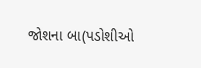જોશના બા(પડોશીઓ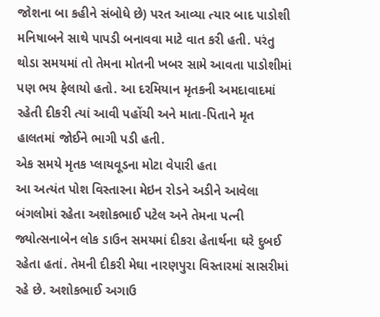જોશના બા કહીને સંબોધે છે) પરત આવ્યા ત્યાર બાદ પાડોશી મનિષાબને સાથે પાપડી બનાવવા માટે વાત કરી હતી. પરંતુ થોડા સમયમાં તો તેમના મોતની ખબર સામે આવતા પાડોશીમાં પણ ભય ફેલાયો હતો. આ દરમિયાન મૃતકની અમદાવાદમાં રહેતી દીકરી ત્યાં આવી પહોંચી અને માતા-પિતાને મૃત હાલતમાં જોઈને ભાગી પડી હતી.
એક સમયે મૃતક પ્લાયવૂડના મોટા વેપારી હતા
આ અત્યંત પોશ વિસ્તારના મેઇન રોડને અડીને આવેલા બંગલોમાં રહેતા અશોકભાઈ પટેલ અને તેમના પત્ની જ્યોત્સનાબેન લોક ડાઉન સમયમાં દીકરા હેતાર્થના ઘરે દુબઈ રહેતા હતાં. તેમની દીકરી મેઘા નારણપુરા વિસ્તારમાં સાસરીમાં રહે છે. અશોકભાઈ અગાઉ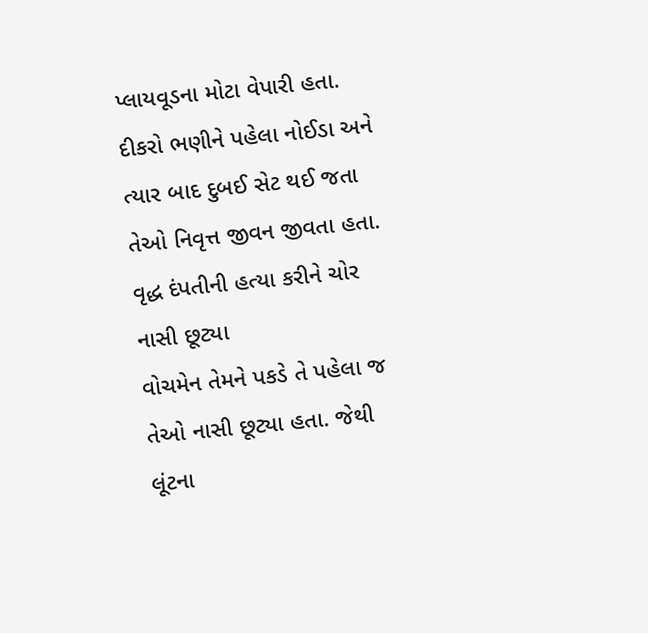પ્લાયવૂડના મોટા વેપારી હતા. દીકરો ભણીને પહેલા નોઈડા અને ત્યાર બાદ દુબઈ સેટ થઈ જતા તેઓ નિવૃત્ત જીવન જીવતા હતા.
વૃદ્ધ દંપતીની હત્યા કરીને ચોર નાસી છૂટ્યા
વોચમેન તેમને પકડે તે પહેલા જ તેઓ નાસી છૂટ્યા હતા. જેથી લૂંટના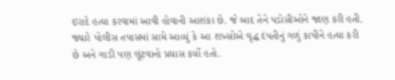ઇરાદે હત્યા કરવામાં આવી હોવાની આશંકા છે. જે બાદ તેને પડોસીઓને જાણ કરી હતી. જ્યારે પોલીસ તપાસમાં સામે આવ્યું કે આ શખ્સોએ વૃદ્ધ દંપતીનું ગળું કાપીને હત્યા કરી છે અને ગાડી પણ લૂંટવાનો પ્રયાસ કર્યો હતો.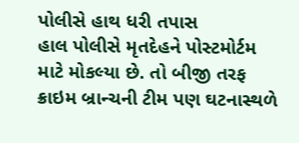પોલીસે હાથ ધરી તપાસ
હાલ પોલીસે મૃતદેહને પોસ્ટમોર્ટમ માટે મોકલ્યા છે. તો બીજી તરફ ક્રાઇમ બ્રાન્ચની ટીમ પણ ઘટનાસ્થળે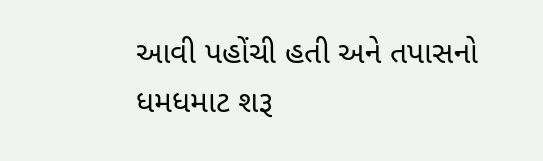આવી પહોંચી હતી અને તપાસનો ધમધમાટ શરૂ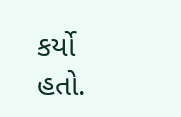કર્યો હતો.